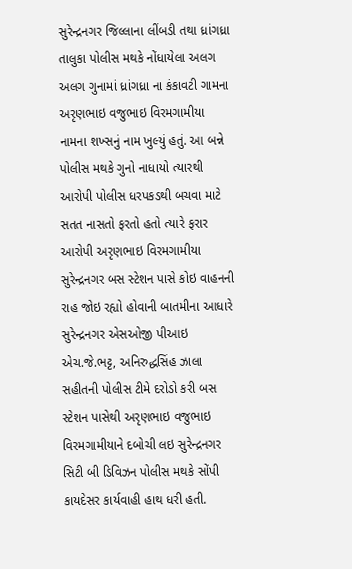સુરેન્દ્રનગર જિલ્લાના લીંબડી તથા ધ્રાંગધ્રા તાલુકા પોલીસ મથકે નોંધાયેલા અલગ અલગ ગુનામાં ધ્રાંગધ્રા ના કંકાવટી ગામના અરૃણભાઇ વજુભાઇ વિરમગામીયા નામના શખ્સનું નામ ખુલ્યું હતું. આ બન્ને પોલીસ મથકે ગુનો નાધાયો ત્યારથી આરોપી પોલીસ ધરપકડથી બચવા માટે સતત નાસતો ફરતો હતો ત્યારે ફરાર આરોપી અરૃણભાઇ વિરમગામીયા સુરેન્દ્રનગર બસ સ્ટેશન પાસે કોઇ વાહનની રાહ જોઇ રહ્યો હોવાની બાતમીના આધારે સુરેન્દ્રનગર એસઓજી પીઆઇ એચ.જે.ભટ્ટ, અનિરુદ્ધસિંહ ઝાલા સહીતની પોલીસ ટીમે દરોડો કરી બસ સ્ટેશન પાસેથી અરૃણભાઇ વજુભાઇ વિરમગામીયાને દબોચી લઇ સુરેન્દ્રનગર સિટી બી ડિવિઝન પોલીસ મથકે સોંપી કાયદેસર કાર્યવાહી હાથ ધરી હતી.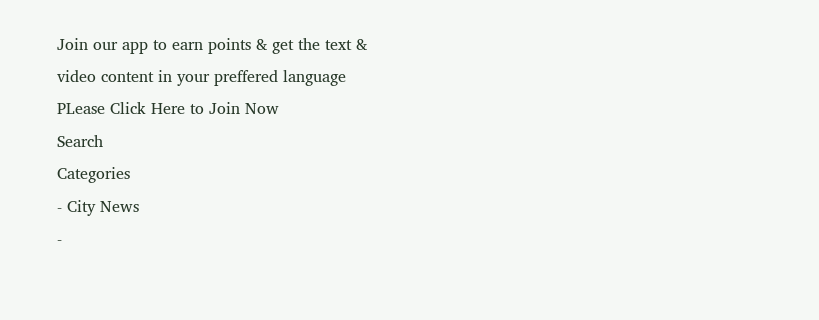Join our app to earn points & get the text & video content in your preffered language
PLease Click Here to Join Now
Search
Categories
- City News
-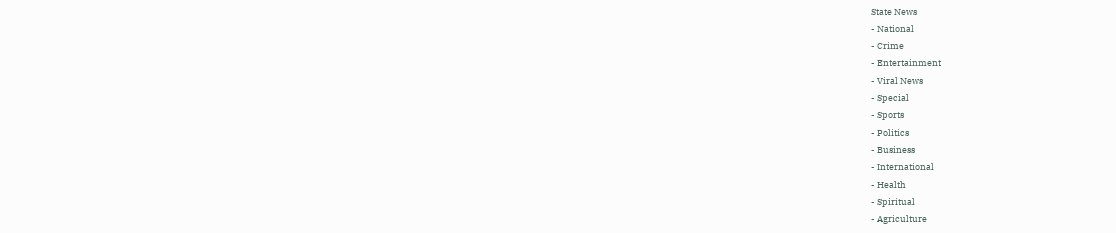State News
- National
- Crime
- Entertainment
- Viral News
- Special
- Sports
- Politics
- Business
- International
- Health
- Spiritual
- Agriculture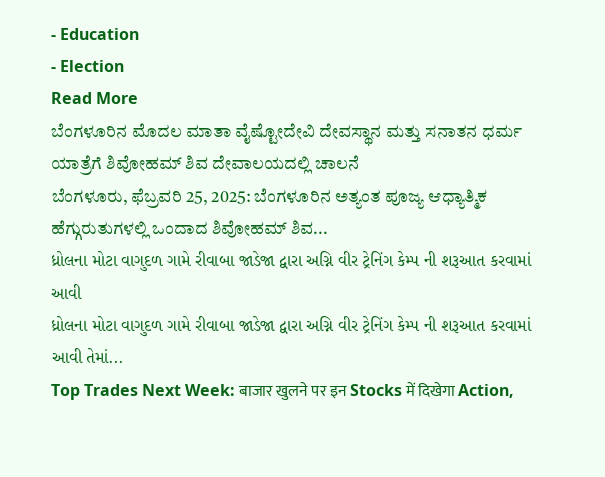- Education
- Election
Read More
ಬೆಂಗಳೂರಿನ ಮೊದಲ ಮಾತಾ ವೈಷ್ಟೋದೇವಿ ದೇವಸ್ಥಾನ ಮತ್ತು ಸನಾತನ ಧರ್ಮ ಯಾತ್ರೆಗೆ ಶಿವೋಹಮ್ ಶಿವ ದೇವಾಲಯದಲ್ಲಿ ಚಾಲನೆ
ಬೆಂಗಳೂರು, ಫೆಬ್ರವರಿ 25, 2025: ಬೆಂಗಳೂರಿನ ಅತ್ಯಂತ ಪೂಜ್ಯ ಆಧ್ಯಾತ್ಮಿಕ ಹೆಗ್ಗುರುತುಗಳಲ್ಲಿ ಒಂದಾದ ಶಿವೋಹಮ್ ಶಿವ...
ધ્રોલના મોટા વાગુદળ ગામે રીવાબા જાડેજા દ્વારા અગ્નિ વીર ટ્રેનિંગ કેમ્પ ની શરૂઆત કરવામાં આવી
ધ્રોલના મોટા વાગુદળ ગામે રીવાબા જાડેજા દ્વારા અગ્નિ વીર ટ્રેનિંગ કેમ્પ ની શરૂઆત કરવામાં આવી તેમાં...
Top Trades Next Week: बाजार खुलने पर इन Stocks में दिखेगा Action,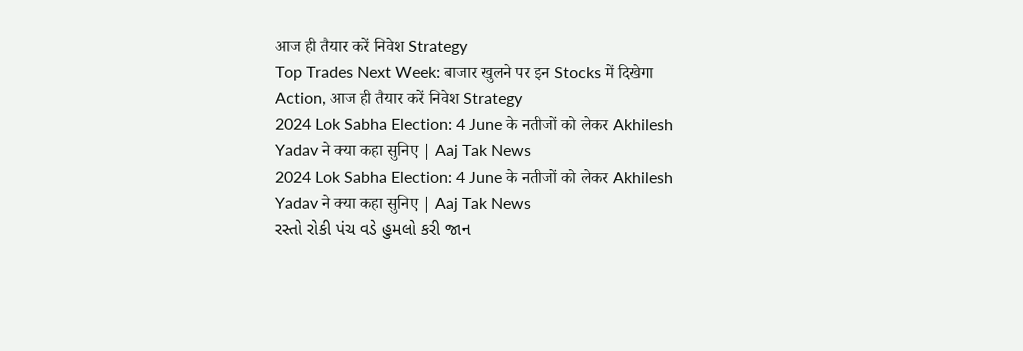आज ही तैयार करें निवेश Strategy
Top Trades Next Week: बाजार खुलने पर इन Stocks में दिखेगा Action, आज ही तैयार करें निवेश Strategy
2024 Lok Sabha Election: 4 June के नतीजों को लेकर Akhilesh Yadav ने क्या कहा सुनिए | Aaj Tak News
2024 Lok Sabha Election: 4 June के नतीजों को लेकर Akhilesh Yadav ने क्या कहा सुनिए | Aaj Tak News
રસ્તો રોકી પંચ વડે હુમલો કરી જાન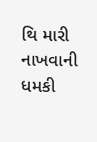થિ મારી નાખવાની ધમકી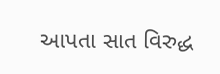આપતા સાત વિરુદ્ધ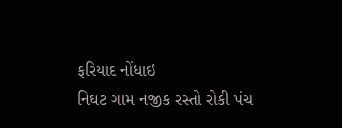ફરિયાદ નોંધાઇ
નિઘટ ગામ નજીક રસ્તો રોકી પંચ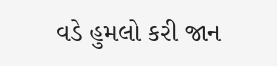વડે હુમલો કરી જાન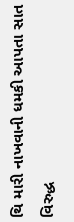થિ મારી નાખવાની ધમકી આપતા સાત વિરુદ્ધ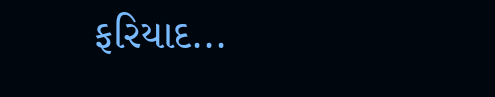ફરિયાદ...